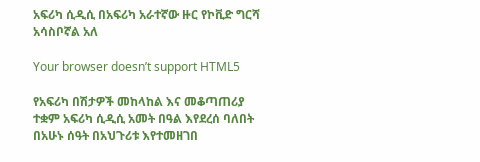አፍሪካ ሲዲሲ በአፍሪካ አራተኛው ዙር የኮቪድ ግርሻ አሳስቦኛል አለ

Your browser doesn’t support HTML5

የአፍሪካ በሽታዎች መከላከል እና መቆጣጠሪያ ተቋም አፍሪካ ሲዲሲ አመት በዓል እየደረሰ ባለበት በአሁኑ ሰዓት በአህጉሪቱ እየተመዘገበ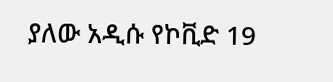ያለው አዲሱ የኮቪድ 19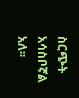ስርጭት አሳስቦኛል አለ፡፡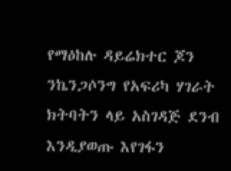የማዕከሉ ዳይሬክተር ጆን ንኬንጋሶንግ የአፍሪካ ሃገራት ክትባትን ላይ አስገዳጅ ደንብ እንዲያወጡ እየገፋን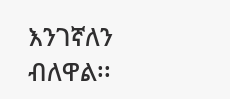እንገኛለን ብለዋል፡፡